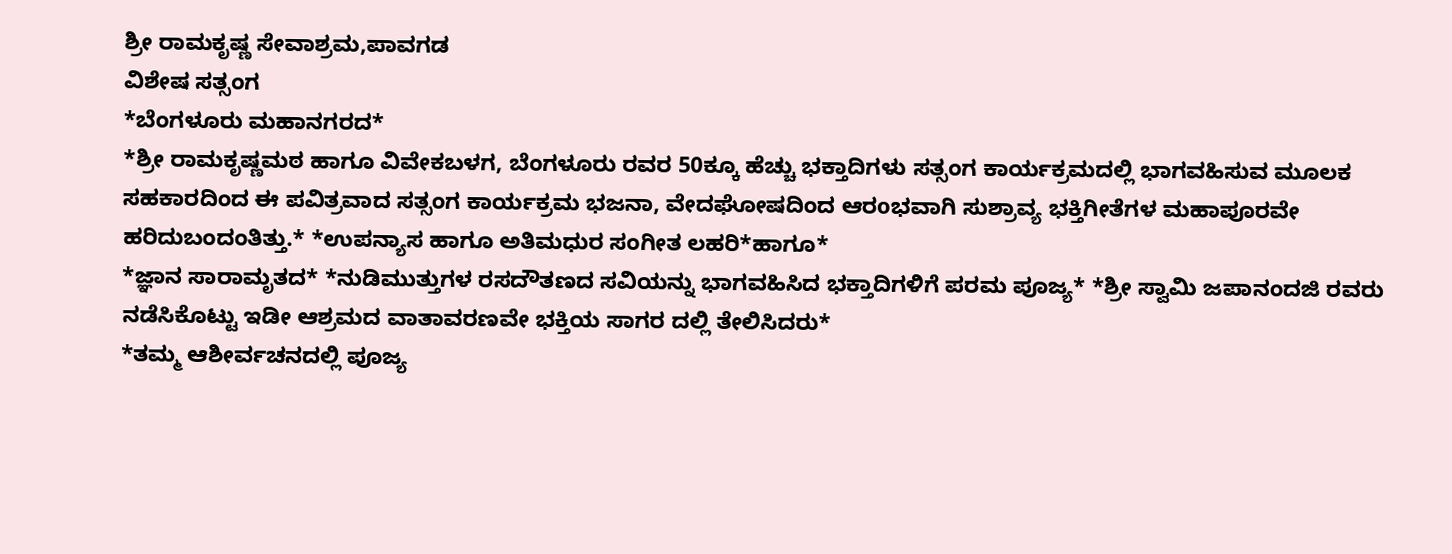ಶ್ರೀ ರಾಮಕೃಷ್ಣ ಸೇವಾಶ್ರಮ,ಪಾವಗಡ
ವಿಶೇಷ ಸತ್ಸಂಗ
*ಬೆಂಗಳೂರು ಮಹಾನಗರದ*
*ಶ್ರೀ ರಾಮಕೃಷ್ಣಮಠ ಹಾಗೂ ವಿವೇಕಬಳಗ, ಬೆಂಗಳೂರು ರವರ 50ಕ್ಕೂ ಹೆಚ್ಚು ಭಕ್ತಾದಿಗಳು ಸತ್ಸಂಗ ಕಾರ್ಯಕ್ರಮದಲ್ಲಿ ಭಾಗವಹಿಸುವ ಮೂಲಕ ಸಹಕಾರದಿಂದ ಈ ಪವಿತ್ರವಾದ ಸತ್ಸಂಗ ಕಾರ್ಯಕ್ರಮ ಭಜನಾ, ವೇದಘೋಷದಿಂದ ಆರoಭವಾಗಿ ಸುಶ್ರಾವ್ಯ ಭಕ್ತಿಗೀತೆಗಳ ಮಹಾಪೂರವೇ ಹರಿದುಬಂದಂತಿತ್ತು.* *ಉಪನ್ಯಾಸ ಹಾಗೂ ಅತಿಮಧುರ ಸಂಗೀತ ಲಹರಿ*ಹಾಗೂ*
*ಜ್ಞಾನ ಸಾರಾಮೃತದ* *ನುಡಿಮುತ್ತುಗಳ ರಸದೌತಣದ ಸವಿಯನ್ನು ಭಾಗವಹಿಸಿದ ಭಕ್ತಾದಿಗಳಿಗೆ ಪರಮ ಪೂಜ್ಯ* *ಶ್ರೀ ಸ್ವಾಮಿ ಜಪಾನಂದಜಿ ರವರು ನಡೆಸಿಕೊಟ್ಟು ಇಡೀ ಆಶ್ರಮದ ವಾತಾವರಣವೇ ಭಕ್ತಿಯ ಸಾಗರ ದಲ್ಲಿ ತೇಲಿಸಿದರು*
*ತಮ್ಮ ಆಶೀರ್ವಚನದಲ್ಲಿ ಪೂಜ್ಯ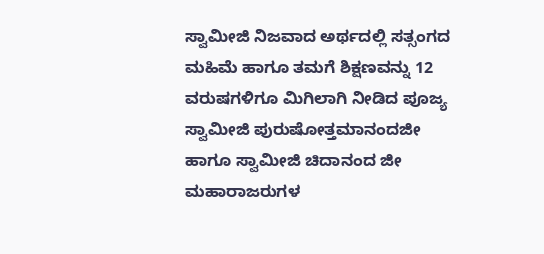ಸ್ವಾಮೀಜಿ ನಿಜವಾದ ಅರ್ಥದಲ್ಲಿ ಸತ್ಸಂಗದ ಮಹಿಮೆ ಹಾಗೂ ತಮಗೆ ಶಿಕ್ಷಣವನ್ನು 12 ವರುಷಗಳಿಗೂ ಮಿಗಿಲಾಗಿ ನೀಡಿದ ಪೂಜ್ಯ ಸ್ವಾಮೀಜಿ ಪುರುಷೋತ್ತಮಾನಂದಜೀ ಹಾಗೂ ಸ್ವಾಮೀಜಿ ಚಿದಾನಂದ ಜೀ ಮಹಾರಾಜರುಗಳ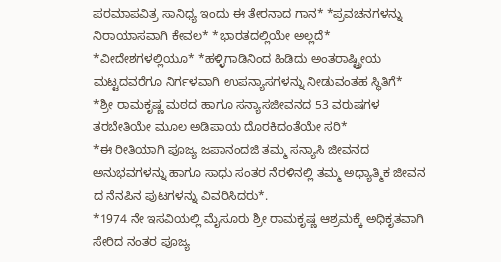ಪರಮಾಪವಿತ್ರ ಸಾನಿಧ್ಯ ಇಂದು ಈ ತೇರನಾದ ಗಾನ* *ಪ್ರವಚನಗಳನ್ನು ನಿರಾಯಾಸವಾಗಿ ಕೇವಲ* *ಭಾರತದಲ್ಲಿಯೇ ಅಲ್ಲದೆ*
*ವೀದೇಶಗಳಲ್ಲಿಯೂ* *ಹಳ್ಳಿಗಾಡಿನಿಂದ ಹಿಡಿದು ಅಂತರಾಷ್ಟ್ರೀಯ ಮಟ್ಟದವರೆಗೂ ನಿರ್ಗಳವಾಗಿ ಉಪನ್ಯಾಸಗಳನ್ನು ನೀಡುವಂತಹ ಸ್ಥಿತಿಗೆ*
*ಶ್ರೀ ರಾಮಕೃಷ್ಣ ಮಠದ ಹಾಗೂ ಸನ್ಯಾಸಜೀವನದ 53 ವರುಷಗಳ ತರಬೇತಿಯೇ ಮೂಲ ಅಡಿಪಾಯ ದೊರಕಿದಂತೆಯೇ ಸರಿ*
*ಈ ರೀತಿಯಾಗಿ ಪೂಜ್ಯ ಜಪಾನಂದಜಿ ತಮ್ಮ ಸನ್ಯಾಸಿ ಜೀವನದ ಅನುಭವಗಳನ್ನು ಹಾಗೂ ಸಾಧು ಸಂತರ ನೆರಳಿನಲ್ಲಿ ತಮ್ಮ ಅಧ್ಯಾತ್ಮಿಕ ಜೀವನ ದ ನೆನಪಿನ ಪುಟಗಳನ್ನು ವಿವರಿಸಿದರು*.
*1974 ನೇ ಇಸವಿಯಲ್ಲಿ ಮೈಸೂರು ಶ್ರೀ ರಾಮಕೃಷ್ಣ ಆಶ್ರಮಕ್ಕೆ ಅಧಿಕೃತವಾಗಿ ಸೇರಿದ ನಂತರ ಪೂಜ್ಯ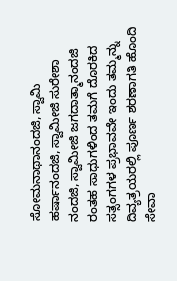ಸೋಮನಾಥಾನಂದಜಿ, ಸ್ವಾಮಿ ಹರ್ಷಾನಂದಜಿ, ಸ್ವಾಮೀಜಿ ಸುರೇಶಾ ನಂದಜಿ, ಸ್ವಾಮೀಜಿ ಜಗದಾತ್ಮಾನಂದಜಿ ರಂತಹ ಸಾಧುಗಳಿಂದ ತಮಗೆ ದೊರಕಿದ ಸತ್ಸಂಗಗಳ ಪ್ರಭಾವವೇ ಇಂದು ತಮ್ಮನ್ನು ದಿವ್ಯತ್ರಯರಲ್ಲಿ ಪೂರ್ಣ ಶರಣಾಗತಿ ಹೊಂದಿ ಸೇವಾ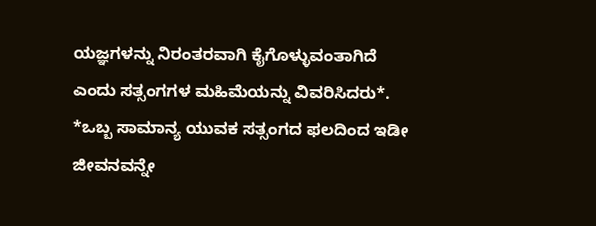ಯಜ್ಞಗಳನ್ನು ನಿರಂತರವಾಗಿ ಕೈಗೊಳ್ಳುವಂತಾಗಿದೆ ಎಂದು ಸತ್ಸಂಗಗಳ ಮಹಿಮೆಯನ್ನು ವಿವರಿಸಿದರು*.
*ಒಬ್ಬ ಸಾಮಾನ್ಯ ಯುವಕ ಸತ್ಸಂಗದ ಫಲದಿಂದ ಇಡೀ ಜೀವನವನ್ನೇ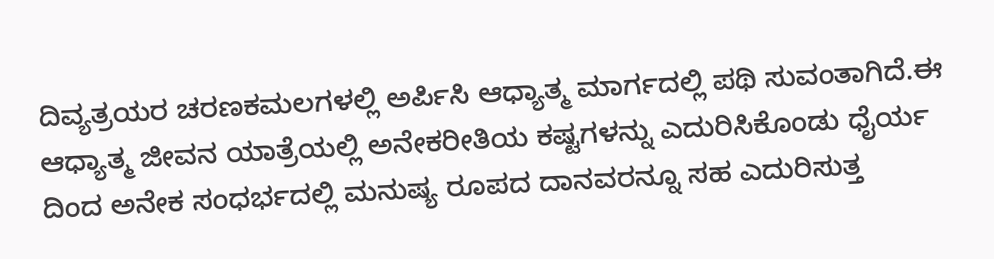ದಿವ್ಯತ್ರಯರ ಚರಣಕಮಲಗಳಲ್ಲಿ ಅರ್ಪಿಸಿ ಆಧ್ಯಾತ್ಮ ಮಾರ್ಗದಲ್ಲಿ ಪಥಿ ಸುವಂತಾಗಿದೆ.ಈ ಆಧ್ಯಾತ್ಮ ಜೀವನ ಯಾತ್ರೆಯಲ್ಲಿ ಅನೇಕರೀತಿಯ ಕಷ್ಟಗಳನ್ನು ಎದುರಿಸಿಕೊಂಡು ಧೈರ್ಯ ದಿಂದ ಅನೇಕ ಸಂಧರ್ಭದಲ್ಲಿ ಮನುಷ್ಯ ರೂಪದ ದಾನವರನ್ನೂ ಸಹ ಎದುರಿಸುತ್ತ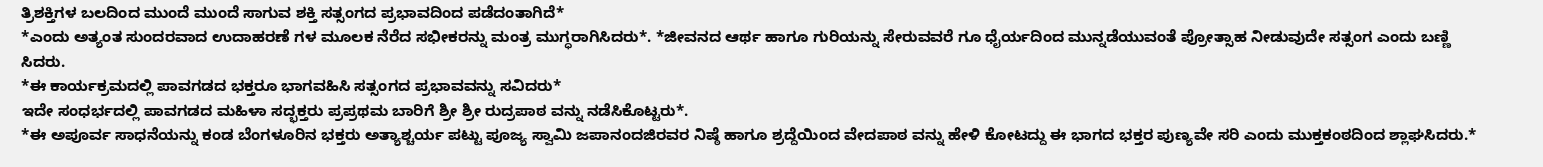ತ್ರಿಶಕ್ತಿಗಳ ಬಲದಿಂದ ಮುಂದೆ ಮುಂದೆ ಸಾಗುವ ಶಕ್ತಿ ಸತ್ಸಂಗದ ಪ್ರಭಾವದಿಂದ ಪಡೆದಂತಾಗಿದೆ*
*ಎಂದು ಅತ್ಯಂತ ಸುಂದರವಾದ ಉದಾಹರಣೆ ಗಳ ಮೂಲಕ ನೆರೆದ ಸಭೀಕರನ್ನು ಮಂತ್ರ ಮುಗ್ಧರಾಗಿಸಿದರು*. *ಜೀವನದ ಆರ್ಥ ಹಾಗೂ ಗುರಿಯನ್ನು ಸೇರುವವರೆ ಗೂ ಧೈರ್ಯದಿಂದ ಮುನ್ನಡೆಯುವಂತೆ ಪ್ರೋತ್ಸಾಹ ನೀಡುವುದೇ ಸತ್ಸಂಗ ಎಂದು ಬಣ್ಣಿ ಸಿದರು.
*ಈ ಕಾರ್ಯಕ್ರಮದಲ್ಲಿ ಪಾವಗಡದ ಭಕ್ತರೂ ಭಾಗವಹಿಸಿ ಸತ್ಸಂಗದ ಪ್ರಭಾವವನ್ನು ಸವಿದರು*
ಇದೇ ಸಂಧರ್ಭದಲ್ಲಿ ಪಾವಗಡದ ಮಹಿಳಾ ಸದ್ಭಕ್ತರು ಪ್ರಪ್ರಥಮ ಬಾರಿಗೆ ಶ್ರೀ ಶ್ರೀ ರುದ್ರಪಾಠ ವನ್ನು ನಡೆಸಿಕೊಟ್ಟರು*.
*ಈ ಅಪೂರ್ವ ಸಾಧನೆಯನ್ನು ಕಂಡ ಬೆಂಗಳೂರಿನ ಭಕ್ತರು ಅತ್ಯಾಶ್ಚರ್ಯ ಪಟ್ಟು ಪೂಜ್ಯ ಸ್ವಾಮಿ ಜಪಾನಂದಜಿರವರ ನಿಷ್ಠೆ ಹಾಗೂ ಶ್ರದ್ದೆಯಿಂದ ವೇದಪಾಠ ವನ್ನು ಹೇಳಿ ಕೋಟದ್ದು ಈ ಭಾಗದ ಭಕ್ತರ ಪುಣ್ಯವೇ ಸರಿ ಎಂದು ಮುಕ್ತಕಂಠದಿಂದ ಶ್ಲಾಘಸಿದರು.*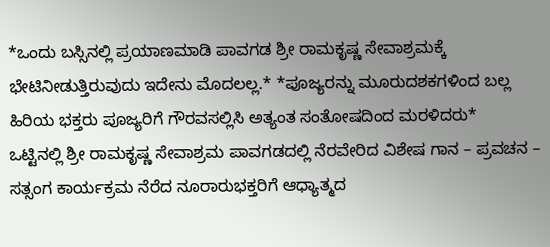*ಒಂದು ಬಸ್ಸಿನಲ್ಲಿ ಪ್ರಯಾಣಮಾಡಿ ಪಾವಗಡ ಶ್ರೀ ರಾಮಕೃಷ್ಣ ಸೇವಾಶ್ರಮಕ್ಕೆ ಭೇಟಿನೀಡುತ್ತಿರುವುದು ಇದೇನು ಮೊದಲಲ್ಲ.* *ಪೂಜ್ಯರನ್ನು ಮೂರುದಶಕಗಳಿಂದ ಬಲ್ಲ ಹಿರಿಯ ಭಕ್ತರು ಪೂಜ್ಯರಿಗೆ ಗೌರವಸಲ್ಲಿಸಿ ಅತ್ಯಂತ ಸಂತೋಷದಿಂದ ಮರಳಿದರು*
ಒಟ್ಟಿನಲ್ಲಿ ಶ್ರೀ ರಾಮಕೃಷ್ಣ ಸೇವಾಶ್ರಮ ಪಾವಗಡದಲ್ಲಿ ನೆರವೇರಿದ ವಿಶೇಷ ಗಾನ – ಪ್ರವಚನ – ಸತ್ಸಂಗ ಕಾರ್ಯಕ್ರಮ ನೆರೆದ ನೂರಾರುಭಕ್ತರಿಗೆ ಆಧ್ಯಾತ್ಮದ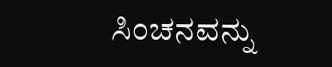ಸಿಂಚನವನ್ನು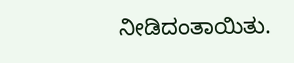ನೀಡಿದಂತಾಯಿತು.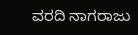ವರದಿ ನಾಗರಾಜು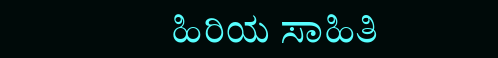ಹಿರಿಯ ಸಾಹಿತಿ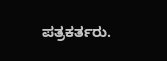ಪತ್ರಕರ್ತರು.